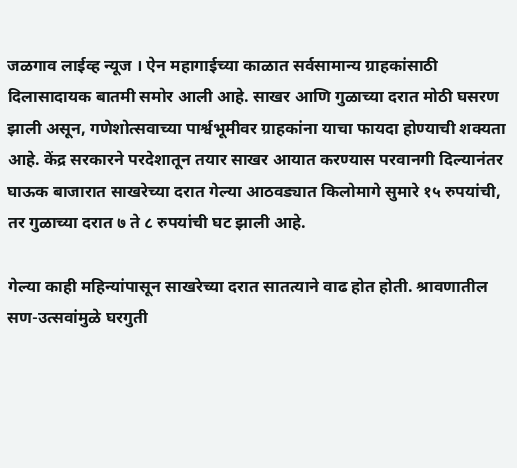जळगाव लाईव्ह न्यूज । ऐन महागाईच्या काळात सर्वसामान्य ग्राहकांसाठी दिलासादायक बातमी समोर आली आहे. साखर आणि गुळाच्या दरात मोठी घसरण झाली असून, गणेशोत्सवाच्या पार्श्वभूमीवर ग्राहकांना याचा फायदा होण्याची शक्यता आहे. केंद्र सरकारने परदेशातून तयार साखर आयात करण्यास परवानगी दिल्यानंतर घाऊक बाजारात साखरेच्या दरात गेल्या आठवड्यात किलोमागे सुमारे १५ रुपयांची, तर गुळाच्या दरात ७ ते ८ रुपयांची घट झाली आहे.

गेल्या काही महिन्यांपासून साखरेच्या दरात सातत्याने वाढ होत होती. श्रावणातील सण-उत्सवांमुळे घरगुती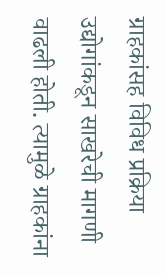ग्राहकांसह विविध प्रक्रिया उद्योगांकडून साखरेची मागणी वाढली होती. त्यामुळे ग्राहकांना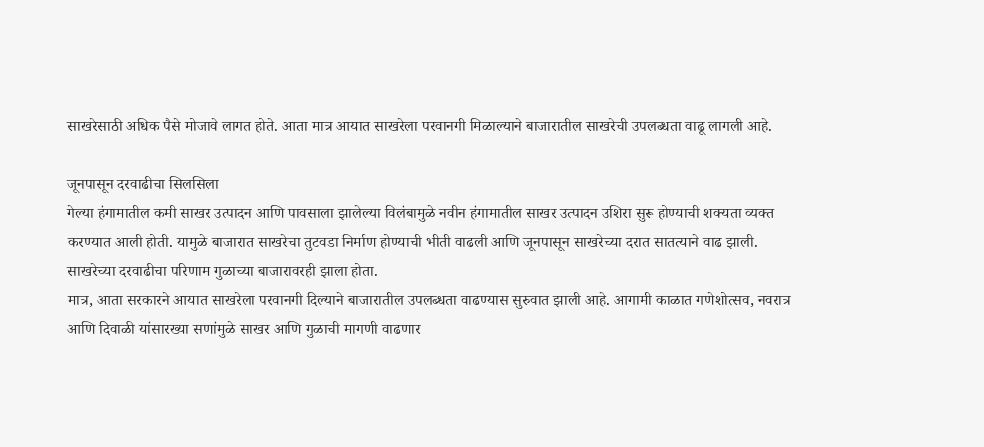साखरेसाठी अधिक पैसे मोजावे लागत होते. आता मात्र आयात साखरेला परवानगी मिळाल्याने बाजारातील साखरेची उपलब्धता वाढू लागली आहे.

जूनपासून दरवाढीचा सिलसिला
गेल्या हंगामातील कमी साखर उत्पादन आणि पावसाला झालेल्या विलंबामुळे नवीन हंगामातील साखर उत्पादन उशिरा सुरू होण्याची शक्यता व्यक्त करण्यात आली होती. यामुळे बाजारात साखरेचा तुटवडा निर्माण होण्याची भीती वाढली आणि जूनपासून साखरेच्या दरात सातत्याने वाढ झाली. साखरेच्या दरवाढीचा परिणाम गुळाच्या बाजारावरही झाला होता.
मात्र, आता सरकारने आयात साखरेला परवानगी दिल्याने बाजारातील उपलब्धता वाढण्यास सुरुवात झाली आहे. आगामी काळात गणेशोत्सव, नवरात्र आणि दिवाळी यांसारख्या सणांमुळे साखर आणि गुळाची मागणी वाढणार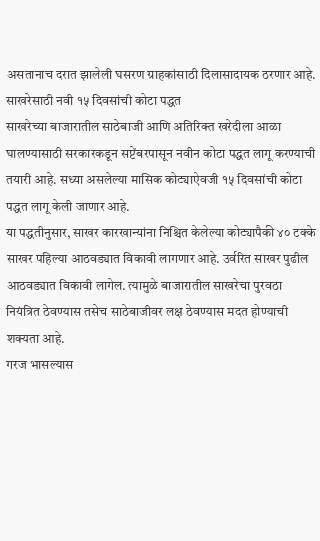असतानाच दरात झालेली घसरण ग्राहकांसाठी दिलासादायक ठरणार आहे.
साखरेसाठी नवी १५ दिवसांची कोटा पद्धत
साखरेच्या बाजारातील साठेबाजी आणि अतिरिक्त खरेदीला आळा घालण्यासाठी सरकारकडून सप्टेंबरपासून नवीन कोटा पद्धत लागू करण्याची तयारी आहे. सध्या असलेल्या मासिक कोट्याऐवजी १५ दिवसांची कोटा पद्धत लागू केली जाणार आहे.
या पद्धतीनुसार, साखर कारखान्यांना निश्चित केलेल्या कोट्यापैकी ४० टक्के साखर पहिल्या आठवड्यात विकावी लागणार आहे. उर्वरित साखर पुढील आठवड्यात विकावी लागेल. त्यामुळे बाजारातील साखरेचा पुरवठा नियंत्रित ठेवण्यास तसेच साठेबाजीवर लक्ष ठेवण्यास मदत होण्याची शक्यता आहे.
गरज भासल्यास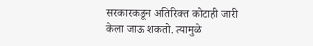सरकारकडून अतिरिक्त कोटाही जारी केला जाऊ शकतो. त्यामुळे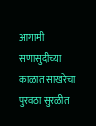आगामी सणासुदीच्या काळात साखरेचा पुरवठा सुरळीत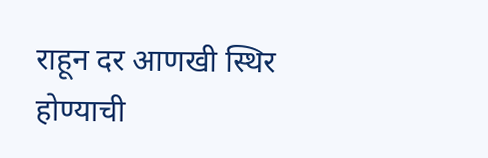राहून दर आणखी स्थिर होण्याची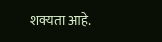शक्यता आहे.